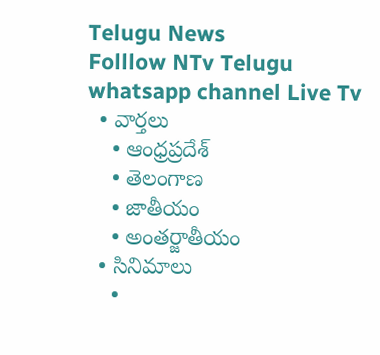Telugu News
Folllow NTv Telugu whatsapp channel Live Tv
  • వార్తలు
    • ఆంధ్రప్రదేశ్
    • తెలంగాణ
    • జాతీయం
    • అంతర్జాతీయం
  • సినిమాలు
    •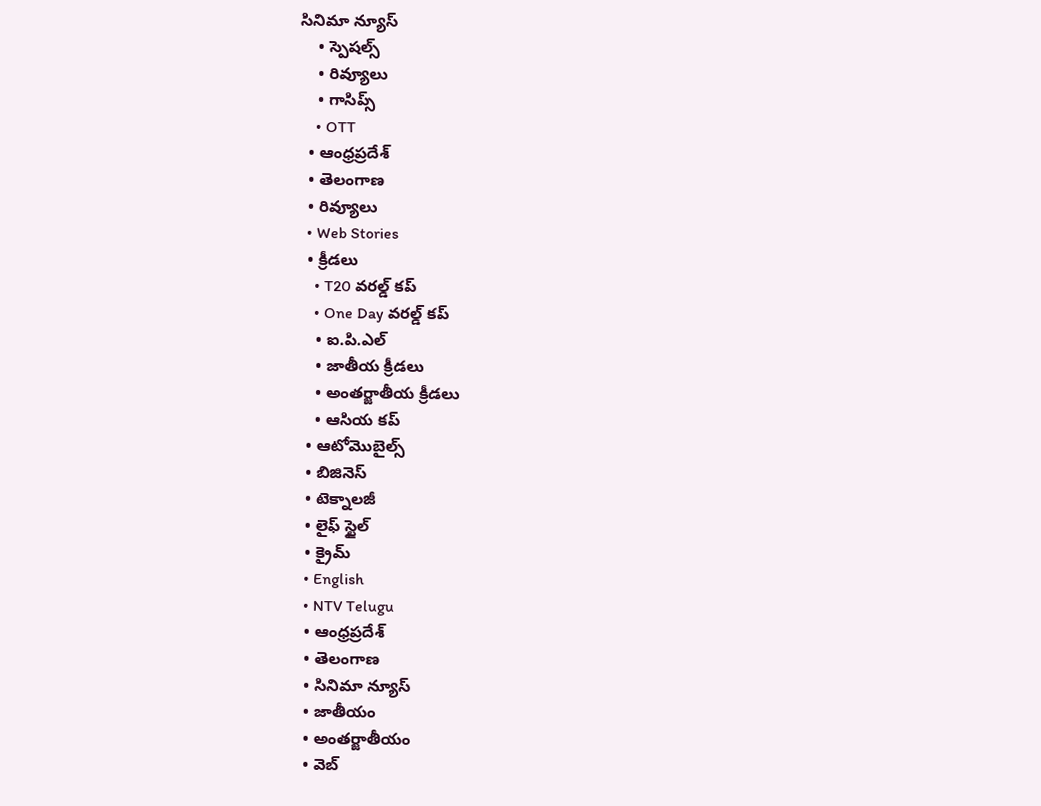సినిమా న్యూస్
    • స్పెషల్స్
    • రివ్యూలు
    • గాసిప్స్
    • OTT
  • ఆంధ్రప్రదేశ్
  • తెలంగాణ
  • రివ్యూలు
  • Web Stories
  • క్రీడలు
    • T20 వరల్డ్ కప్
    • One Day వరల్డ్ కప్
    • ఐ.పి.ఎల్
    • జాతీయ క్రీడలు
    • అంతర్జాతీయ క్రీడలు
    • ఆసియ కప్
  • ఆటోమొబైల్స్
  • బిజినెస్‌
  • టెక్నాలజీ
  • లైఫ్ స్టైల్
  • క్రైమ్
  • English
  • NTV Telugu
  • ఆంధ్రప్రదేశ్
  • తెలంగాణ
  • సినిమా న్యూస్
  • జాతీయం
  • అంతర్జాతీయం
  • వెబ్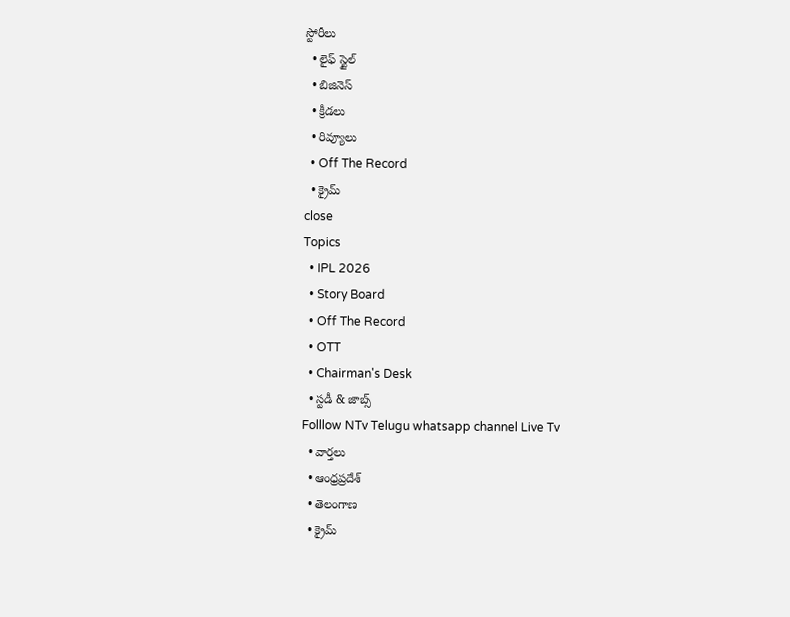స్టోరీలు
  • లైఫ్ స్టైల్
  • బిజినెస్‌
  • క్రీడలు
  • రివ్యూలు
  • Off The Record
  • క్రైమ్
close
Topics
  • IPL 2026
  • Story Board
  • Off The Record
  • OTT
  • Chairman's Desk
  • స్టడీ & జాబ్స్
Folllow NTv Telugu whatsapp channel Live Tv
  • వార్తలు
  • ఆంధ్రప్రదేశ్
  • తెలంగాణ
  • క్రైమ్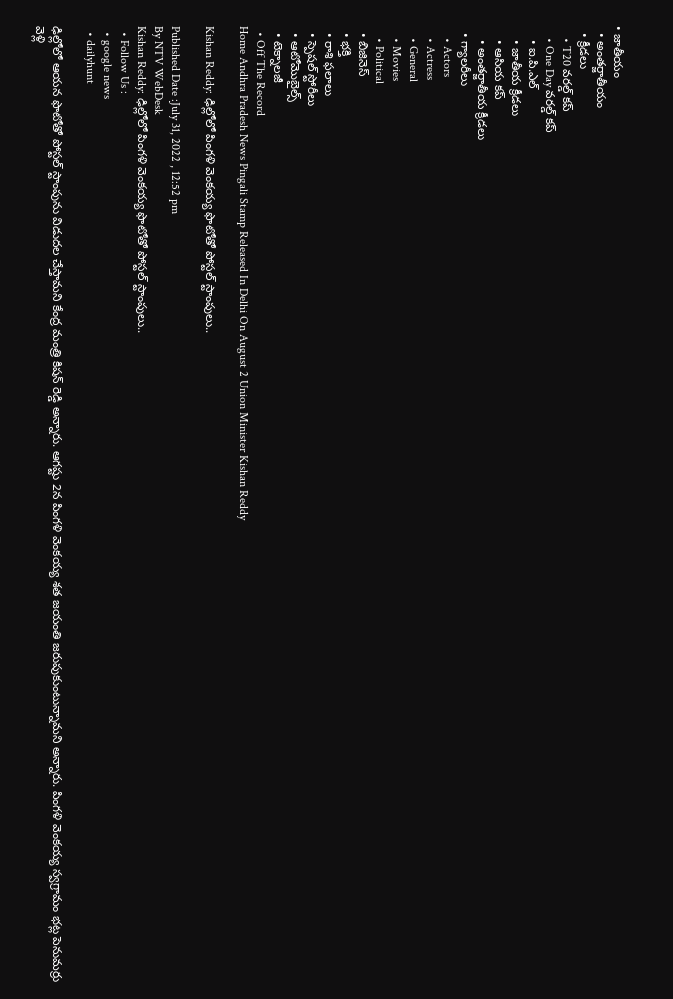• జాతీయం
  • అంతర్జాతీయం
  • క్రీడలు
    • T20 వరల్డ్ కప్
    • One Day వరల్డ్ కప్
    • ఐ.పి.ఎల్
    • జాతీయ క్రీడలు
    • ఆసియ కప్
    • అంతర్జాతీయ క్రీడలు
  • గ్యాలరీలు
    • Actors
    • Actress
    • General
    • Movies
    • Political
  • బిజినెస్‌
  • భక్తి
  • రాశి ఫలాలు
  • స్పెషల్‌ స్టోరీలు
  • ఆటోమొబైల్స్
  • టెక్నాలజీ
  • Off The Record
Home Andhra Pradesh News Pingali Stamp Released In Delhi On August 2 Union Minister Kishan Reddy

Kishan Reddy: ఢిల్లోలో పింగళి వెంకయ్య ఫొటోతో‌ పోస్టల్ స్టాంపులు..

Published Date :July 31, 2022 , 12:52 pm
By NTV WebDesk
Kishan Reddy: ఢిల్లోలో పింగళి వెంకయ్య ఫొటోతో‌ పోస్టల్ స్టాంపులు..
  • Follow Us :
  • google news
  • dailyhunt

ఢిల్లోలో ఆయన ఫొటోతో‌ పోస్టల్ స్టాంపును విడుదల చేస్తామని కేంద్ర మంత్రి కిషన్‌ రెడ్డి అన్నారు. ఆగష్టు 2న పింగళి వెంకయ్య శత జయంతి జరుపుకుంటున్నామని అన్నారు. పింగళి వెంకయ్య స్వగ్రామం భట్ల పెనుమర్రు వెళ్లి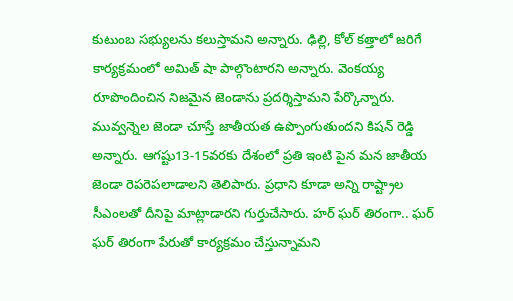కుటుంబ సభ్యులను కలుస్తామని అన్నారు. ఢిల్లి, కోల్ కత్తాలో జరిగే కార్యక్రమంలో అమిత్ షా పాల్గొంటారని అన్నారు. వెంకయ్య రూపొందించిన నిజమైన జెండాను ప్రదర్శిస్తామని పేర్కొన్నారు. మువ్వన్నెల జెండా చూస్తే జాతీయత ఉప్పొంగుతుందని కిషన్‌ రెడ్డి అన్నారు. ఆగష్టు13-15వరకు దేశంలో ప్రతి ఇంటి పైన మన జాతీయ జెండా రెపరెపలాడాలని తెలిపారు. ప్రధాని కూడా అన్ని రాష్ట్రాల సీఎంలతో దీనిపై మాట్లాడారని గుర్తుచేసారు. హర్ ఘర్ తిరంగా.. ఘర్ ఘర్ తిరంగా పేరుతో కార్యక్రమం చేస్తున్నామని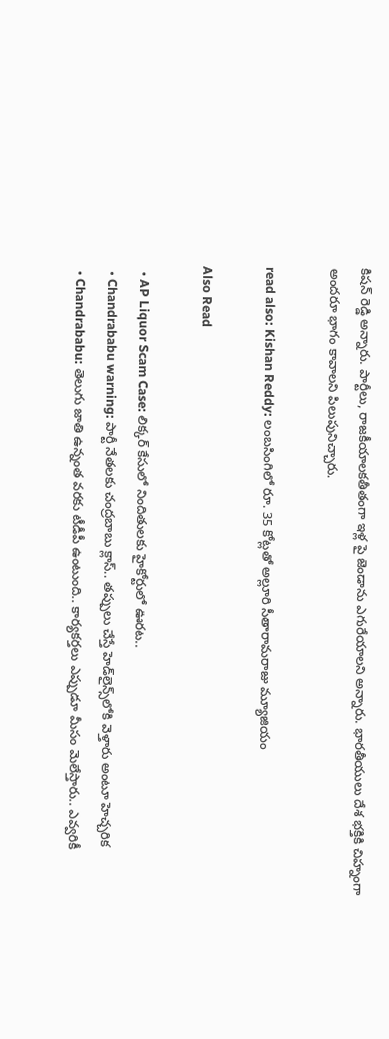కిషన్‌ రెడ్డి అన్నారు. పార్టీలు, రాజకీయాలకతీతంగా ఇళ్ల పై జెండాను ఎగురేయాలని అన్నారు. భారతీయులు దేశ భక్తికి చిహ్నంగా అందరూ భాగం కావాలని పిలుపునిచ్చారు.

read also: Kishan Reddy: లంబసింగిలో రూ. 35 కోట్లతో అల్లూరి సీతారామరాజు మ్యూజియం

Also Read

  • AP Liquor Scam Case: లిక్కర్ కేసులో నిందితులకు హైకోర్టులో ఊరట..
  • Chandrababu warning: పార్టీ నేతలకు చంద్రబాబు క్లాస్.. తప్పులు చేస్తే హెడ్‌లైన్స్‌లోకి వెళ్తారు అంటూ హెచ్చరిక
  • Chandrababu: తెలుగు జాతి ఉన్నంత వరకు టీడీపీ ఉంటుంది.. కార్యకర్తలు ఎప్పుడూ మీసం మెలేస్తారు.. ఎవ్వరికీ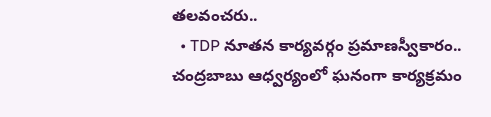తలవంచరు..
  • TDP నూతన కార్యవర్గం ప్రమాణస్వీకారం.. చంద్రబాబు ఆధ్వర్యంలో ఘనంగా కార్యక్రమం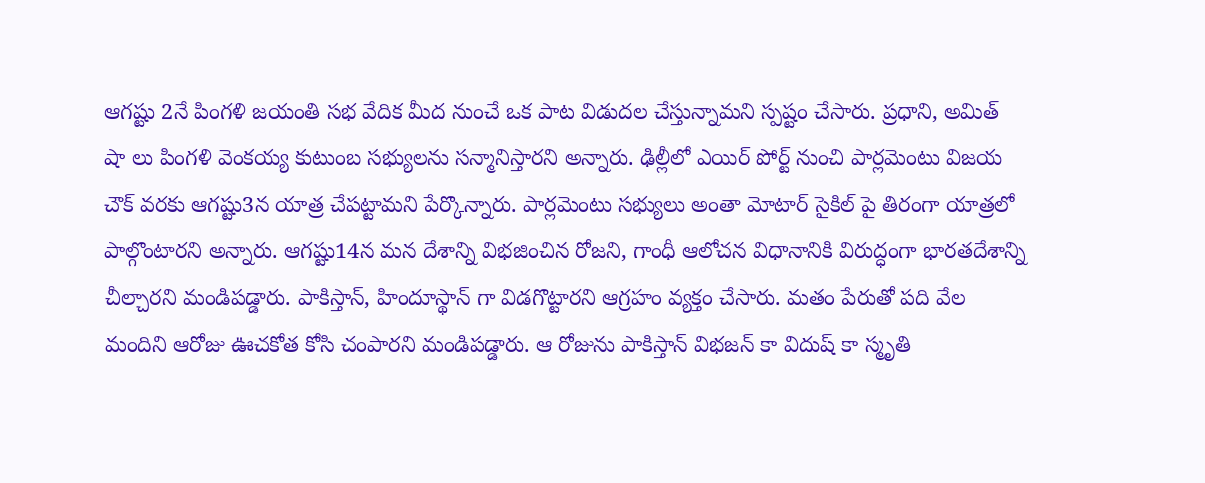ఆగష్టు 2నే పింగళి జయంతి సభ వేదిక మీద నుంచే ఒక పాట విడుదల చేస్తున్నామని స్పష్టం చేసారు. ప్రధాని, అమిత్ షా లు పింగళి వెంకయ్య కుటుంబ సభ్యులను సన్మానిస్తారని అన్నారు. ఢిల్లీలో ఎయిర్ పోర్ట్ నుంచి పార్లమెంటు విజయ చౌక్ వరకు ఆగష్టు3న యాత్ర చేపట్టామని పేర్కొన్నారు. పార్లమెంటు సభ్యులు అంతా మోటార్ సైకిల్ పై తిరంగా యాత్రలో పాల్గొంటారని అన్నారు. ఆగష్టు14న మన దేశాన్ని విభజించిన రోజని, గాంధీ ఆలోచన విధానానికి విరుద్ధంగా భారతదేశాన్ని చీల్చారని మండిపడ్డారు. పాకిస్తాన్, హిందూస్థాన్ గా విడగొట్టారని ఆగ్రహం వ్యక్తం చేసారు. మతం పేరుతో పది వేల మందిని ఆరోజు ఊచకోత కోసి చంపారని మండిపడ్డారు. ఆ రోజును పాకిస్తాన్ విభజన్ కా‌ విదుష్ కా స్మృతి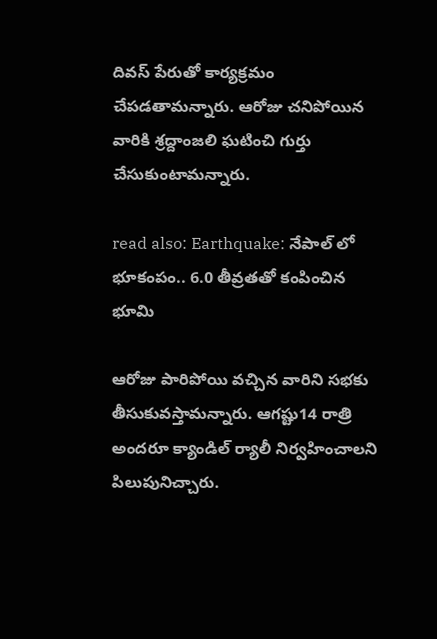దివస్ పేరుతో కార్యక్రమం చేపడతామన్నారు. ఆరోజు చనిపోయిన వారికి శ్రద్దాంజలి ఘటించి గుర్తు చేసుకుంటామన్నారు.

read also: Earthquake: నేపాల్ లో భూకంపం.. 6.0 తీవ్రతతో కంపించిన భూమి

ఆరోజు పారిపోయి వచ్చిన వారిని సభకు తీసుకువస్తామన్నారు. ఆగష్టు14 రాత్రి అందరూ క్యాండిల్ ర్యాలీ నిర్వహించాలని పిలుపునిచ్చారు.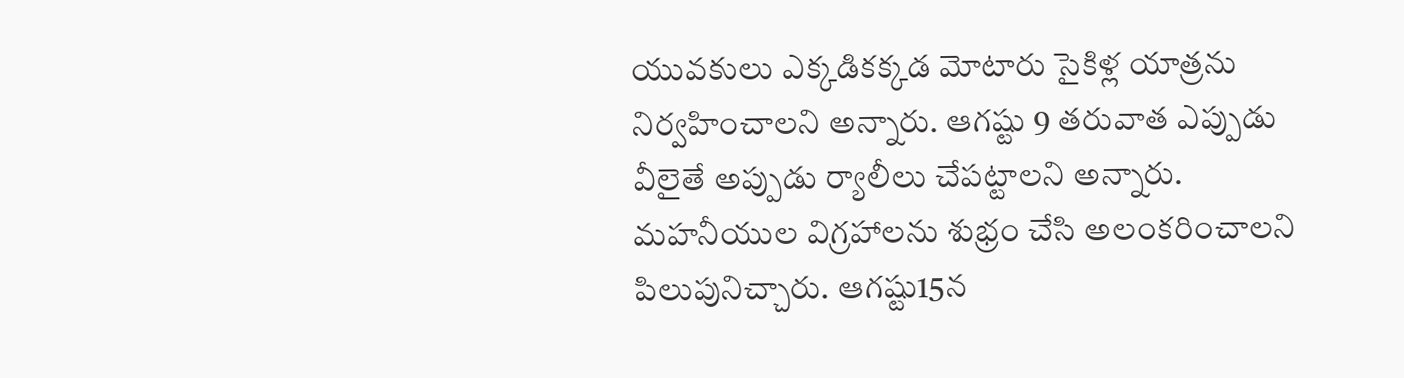యువకులు ఎక్కడికక్కడ మోటారు సైకిళ్ల యాత్రను నిర్వహించాలని అన్నారు. ఆగష్టు 9 తరువాత ఎప్పుడు వీలైతే అప్పుడు ర్యాలీలు చేపట్టాలని అన్నారు. మహనీయుల విగ్రహాలను శుభ్రం చేసి అలంకరించాలని పిలుపునిచ్చారు. ఆగష్టు15న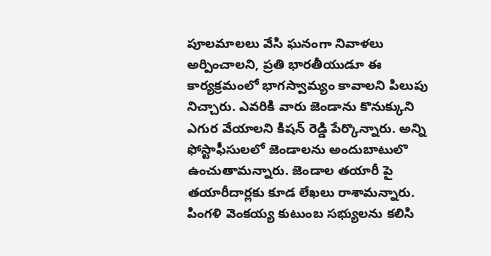పూలమాలలు వేసి ఘనంగా‌ నివాళలు అర్పించాలని, ప్రతి భారతీయుడూ ఈ కార్యక్రమంలో భాగస్వామ్యం కావాలని పిలుపు నిచ్చారు. ఎవరికి వారు జెండాను కొనుక్కుని ఎగుర వేయాలని కిషన్‌ రెడ్డి పేర్కొన్నారు. అన్ని ఫోస్టాఫీసులలో జెండాలను అందుబాటులొ ఉంచుతామన్నారు. జెండాల తయారీ పై తయారీదార్లకు కూడ లేఖలు రాశామన్నారు. పింగళి వెంకయ్య కుటుంబ సభ్యులను కలిసి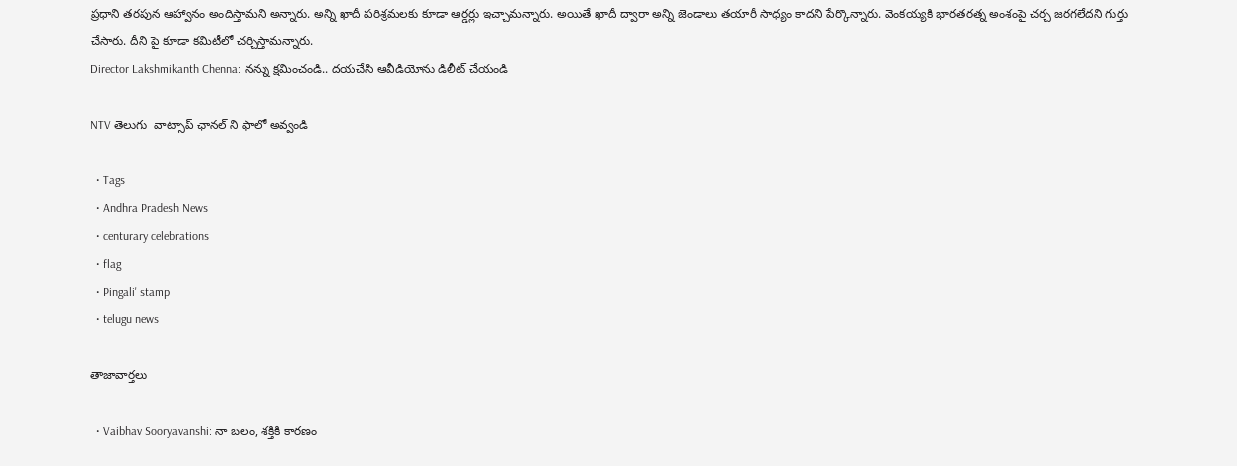ప్రధాని తరపున ఆహ్వానం అందిస్తామని అన్నారు. అన్ని ఖాదీ పరిశ్రమలకు కూడా ఆర్డర్లు ఇచ్చామన్నారు. అయితే ఖాదీ ద్వారా అన్ని జెండాలు తయారీ సాధ్యం కాదని పేర్కొన్నారు. వెంకయ్యకి భారతరత్న అంశంపై చర్చ జరగలేదని గుర్తు చేసారు. దీని పై కూడా కమిటీలో చర్చిస్తామన్నారు.
Director Lakshmikanth Chenna: నన్ను క్షమించండి.. దయచేసి ఆవీడియోను డిలీట్ చేయండి

NTV తెలుగు  వాట్సాప్ ఛానల్ ని ఫాలో అవ్వండి

  • Tags
  • Andhra Pradesh News
  • centurary celebrations
  • flag
  • Pingali' stamp
  • telugu news

తాజావార్తలు

  • Vaibhav Sooryavanshi: నా బలం, శక్తికి కారణం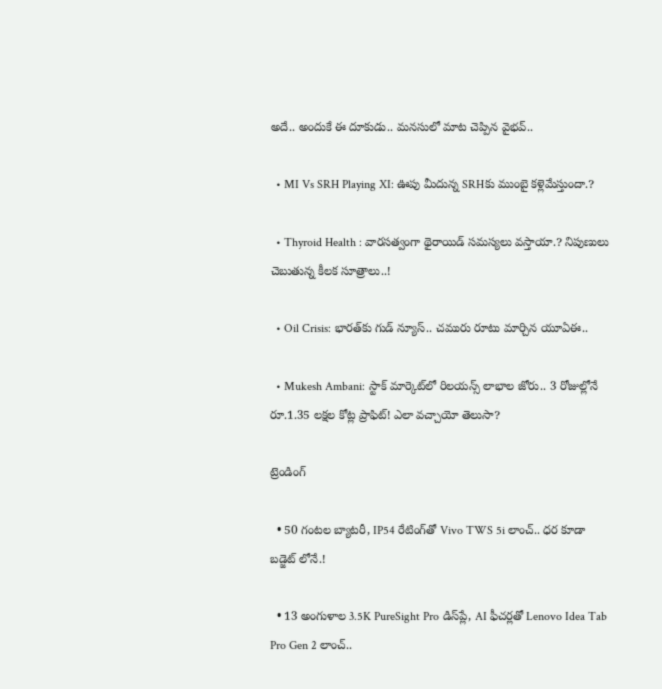అదే.. అందుకే ఈ దూకుడు.. మనసులో మాట చెప్పిన వైభవ్..

  • MI Vs SRH Playing XI: ఊపు మీదున్న SRHకు ముంబై కళ్లెమేస్తుందా.?

  • Thyroid Health : వారసత్వంగా థైరాయిడ్ సమస్యలు వస్తాయా.? నిపుణులు చెబుతున్న కీలక సూత్రాలు..!

  • Oil Crisis: భారత్‌కు గుడ్ న్యూస్.. చమురు రూటు మార్చిన యూఏఈ..

  • Mukesh Ambani: స్టాక్ మార్కెట్‌లో రిలయన్స్ లాభాల జోరు.. 3 రోజుల్లోనే రూ.1.35 లక్షల కోట్ల ప్రాఫిట్! ఎలా వచ్చాయో తెలుసా?

ట్రెండింగ్‌

  • 50 గంటల బ్యాటరీ, IP54 రేటింగ్‌తో Vivo TWS 5i లాంచ్.. ధర కూడా బడ్జెట్ లోనే.!

  • 13 అంగుళాల 3.5K PureSight Pro డిస్‌ప్లే, AI ఫీచర్లతో Lenovo Idea Tab Pro Gen 2 లాంచ్..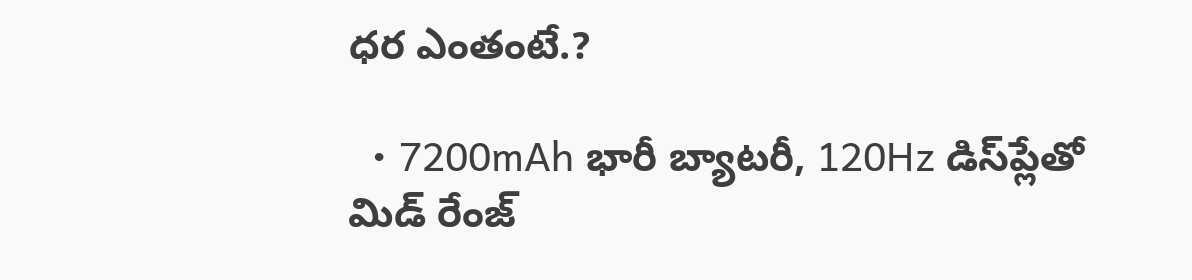ధర ఎంతంటే.?

  • 7200mAh భారీ బ్యాటరీ, 120Hz డిస్‌ప్లేతో మిడ్ రేంజ్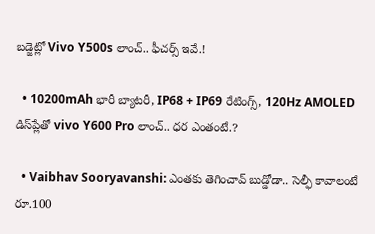బడ్జెట్లో Vivo Y500s లాంచ్.. ఫీచర్స్ ఇవే.!

  • 10200mAh భారీ బ్యాటరీ, IP68 + IP69 రేటింగ్స్‌, 120Hz AMOLED డిస్‌ప్లేతో vivo Y600 Pro లాంచ్.. ధర ఎంతంటే.?

  • Vaibhav Sooryavanshi: ఎంతకు తెగించావ్ బుడ్డోడా.. సెల్ఫీ కావాలంటే రూ.100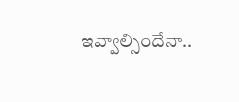ఇవ్వాల్సిందేనా..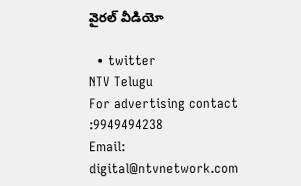వైరల్ వీడియో

  • twitter
NTV Telugu
For advertising contact :9949494238
Email: digital@ntvnetwork.com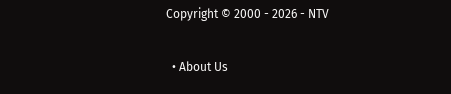Copyright © 2000 - 2026 - NTV

  • About Us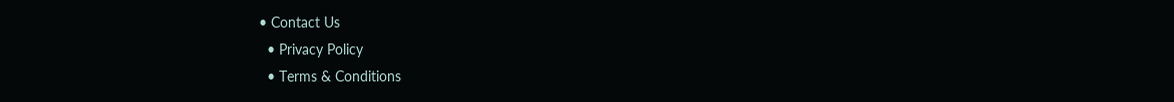• Contact Us
  • Privacy Policy
  • Terms & Conditions